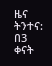ዜና ትንተና: በ3 ቀናት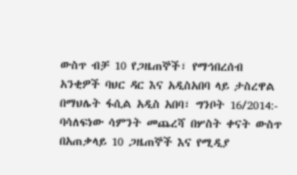ውስጥ ብቻ 10 የጋዜጠኞች፣ የማኅበረሰብ አንቂዎች ባህር ዳር እና አዲስአበባ ላይ ታስረዋል
በማህሌት ፋሲል አዲስ አበባ፣ ግንቦት 16/2014:- ባሳለፍነው ሳምንት መጨረሻ በሦስት ቀናት ውስጥ በአጠቃላይ 10 ጋዜጠኞች እና የሚዲያ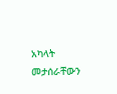አካላት መታሰራቸውን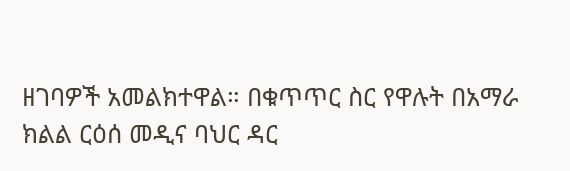ዘገባዎች አመልክተዋል። በቁጥጥር ስር የዋሉት በአማራ ክልል ርዕሰ መዲና ባህር ዳር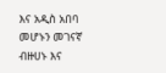እና አዲስ አበባ መሆኑን መገናኛ ብዙሀኑ እና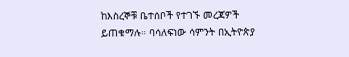ከእስረኞቹ ቤተሰቦች የተገኙ መረጃዎች ይጠቁማሉ። ባሳለፍነው ሳምንት በኢትዮጵያ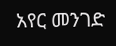አየር መንገድ